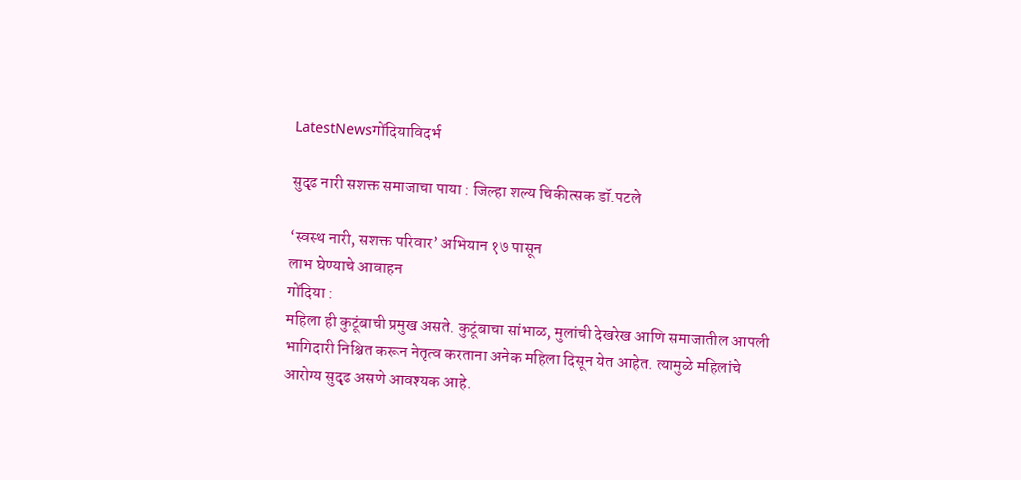LatestNewsगोंदियाविदर्भ

सुदृढ नारी सशक्त समाजाचा पाया : जिल्हा शल्य चिकीत्सक डॉ.पटले

‘स्वस्थ नारी, सशक्त परिवार’ अभियान १७ पासून
लाभ घेण्याचे आवाहन
गोंदिया :
महिला ही कुटूंबाची प्रमुख असते. कुटूंबाचा सांभाळ, मुलांची देखरेख आणि समाजातील आपली भागिदारी निश्चित करून नेतृत्व करताना अनेक महिला दिसून येत आहेत. त्यामुळे महिलांचे आरोग्य सुदृढ असणे आवश्यक आहे.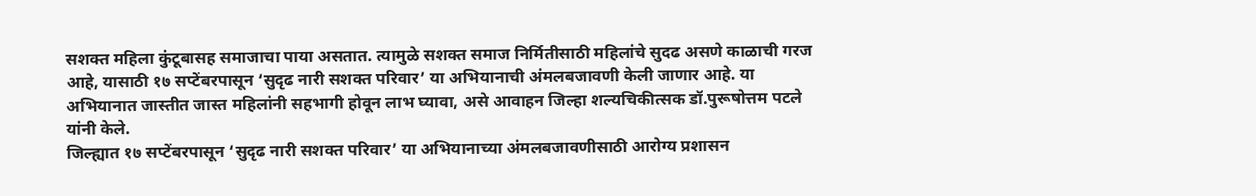सशक्त महिला कुंटूबासह समाजाचा पाया असतात. त्यामुळे सशक्त समाज निर्मितीसाठी महिलांचे सुदढ असणे काळाची गरज आहे, यासाठी १७ सप्टेंबरपासून ‘सुदृढ नारी सशक्त परिवार’ या अभियानाची अंमलबजावणी केली जाणार आहे. या अभियानात जास्तीत जास्त महिलांनी सहभागी होवून लाभ घ्यावा, असे आवाहन जिल्हा शल्यचिकीत्सक डॉ.पुरूषोत्तम पटले यांनी केले.
जिल्ह्यात १७ सप्टेंबरपासून ‘सुदृढ नारी सशक्त परिवार’ या अभियानाच्या अंमलबजावणीसाठी आरोग्य प्रशासन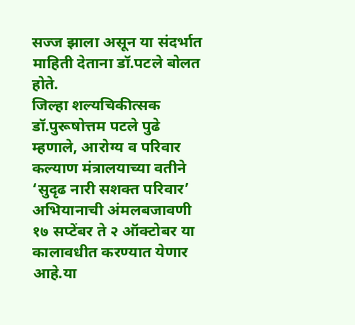सज्ज झाला असून या संदर्भात माहिती देताना डॉ.पटले बोलत होते.
जिल्हा शल्यचिकीत्सक डॉ.पुरूषोत्तम पटले पुढे म्हणाले, आरोग्य व परिवार कल्याण मंत्रालयाच्या वतीने ‘सुदृढ नारी सशक्त परिवार’ अभियानाची अंमलबजावणी १७ सप्टेंबर ते २ ऑक्टोबर या कालावधीत करण्यात येणार आहे.या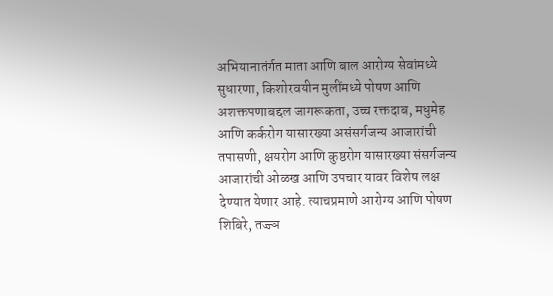अभियानातंर्गत माता आणि बाल आरोग्य सेवांमध्ये सुधारणा, किशोरवयीन मुलींमध्ये पोषण आणि अशक्तपणाबद्दल जागरूकता, उच्च रक्तदाब, मधुमेह आणि कर्करोग यासारख्या असंसर्गजन्य आजारांची तपासणी, क्षयरोग आणि कुष्ठरोग यासारख्या संसर्गजन्य आजारांची ओळख आणि उपचार यावर विशेष लक्ष देण्यात येणार आहे. त्याचप्रमाणे आरोग्य आणि पोषण शिबिरे, तज्ज्ञ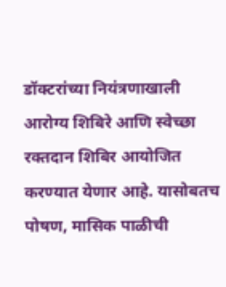डॉक्टरांच्या नियंत्रणाखाली आरोग्य शिबिरे आणि स्वेच्छा रक्तदान शिबिर आयोजित करण्यात येणार आहे. यासोबतच पोषण, मासिक पाळीची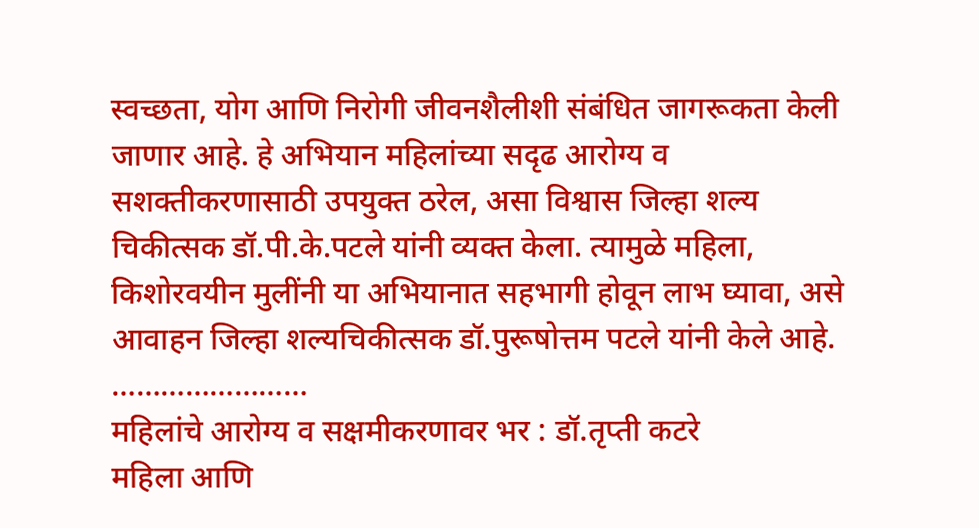स्वच्छता, योग आणि निरोगी जीवनशैलीशी संबंधित जागरूकता केली जाणार आहे. हे अभियान महिलांच्या सदृढ आरोग्य व सशक्तीकरणासाठी उपयुक्त ठरेल, असा विश्वास जिल्हा शल्य चिकीत्सक डॉ.पी.के.पटले यांनी व्यक्त केला. त्यामुळे महिला, किशोरवयीन मुलींनी या अभियानात सहभागी होवून लाभ घ्यावा, असे आवाहन जिल्हा शल्यचिकीत्सक डॉ.पुरूषोत्तम पटले यांनी केले आहे.
……………………
महिलांचे आरोग्य व सक्षमीकरणावर भर : डॉ.तृप्ती कटरे
महिला आणि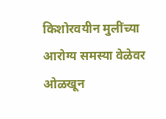किशोरवयीन मुलींच्या आरोग्य समस्या वेळेवर ओळखून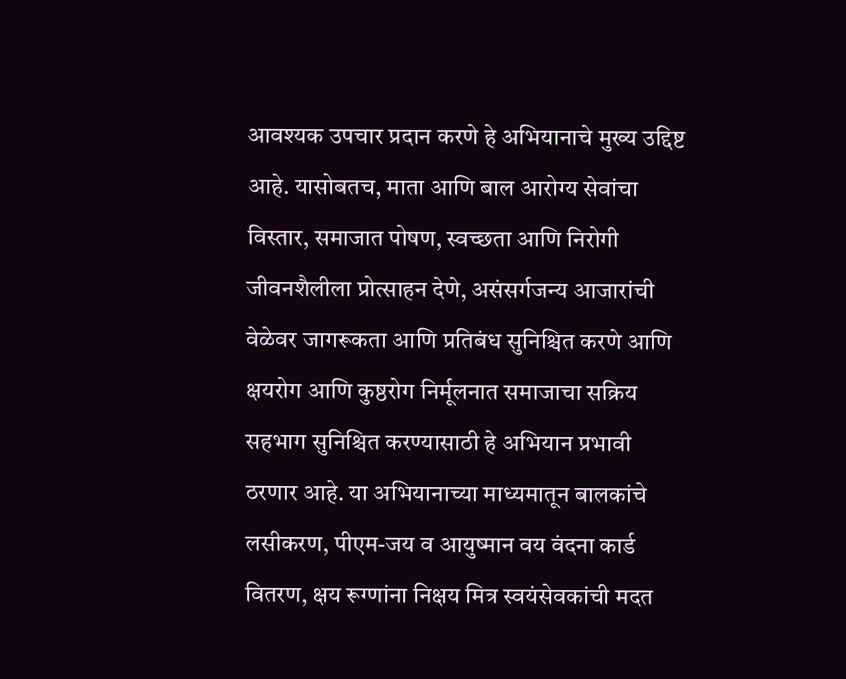आवश्यक उपचार प्रदान करणे हे अभियानाचे मुख्य उद्दिष्ट आहे. यासोबतच, माता आणि बाल आरोग्य सेवांचा विस्तार, समाजात पोषण, स्वच्छता आणि निरोगी जीवनशैलीला प्रोत्साहन देणे, असंसर्गजन्य आजारांची वेळेवर जागरूकता आणि प्रतिबंध सुनिश्चित करणे आणि क्षयरोग आणि कुष्ठरोग निर्मूलनात समाजाचा सक्रिय सहभाग सुनिश्चित करण्यासाठी हे अभियान प्रभावी ठरणार आहे. या अभियानाच्या माध्यमातून बालकांचे लसीकरण, पीएम-जय व आयुष्मान वय वंदना कार्ड वितरण, क्षय रूग्णांना निक्षय मित्र स्वयंसेवकांची मदत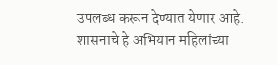उपलब्ध करून देण्यात येणार आहे. शासनाचे हे अभियान महिलांच्या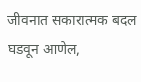जीवनात सकारात्मक बदल घडवून आणेल,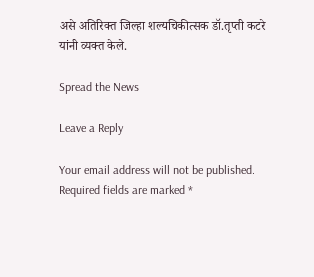असे अतिरिक्त जिल्हा शल्यचिकीत्सक डॉ.तृप्ती कटरे यांनी व्यक्त केले.

Spread the News

Leave a Reply

Your email address will not be published. Required fields are marked *